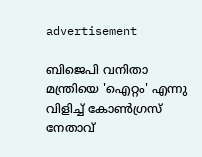advertisement

ബിജെപി വനിതാ മന്ത്രിയെ 'ഐറ്റം' എന്നു വിളിച്ച് കോൺഗ്രസ് നേതാവ്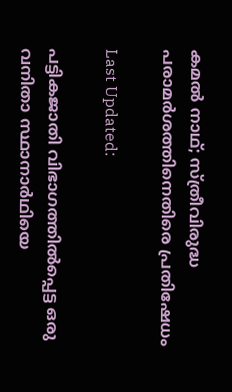കമൽ നാഥ്; സ്ത്രീവിരുദ്ധ പരാമർശത്തിനെതിരെ പ്രതിഷേധം

Last Updated:

പട്ടികജാതി വിഭാഗത്തിൽപ്പെട്ട ഒരു വനിതാ സ്ഥാനാര്‍ഥിയെ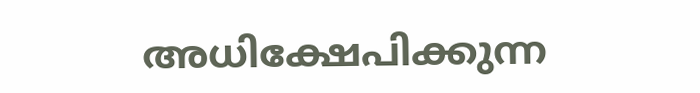അധിക്ഷേപിക്കുന്ന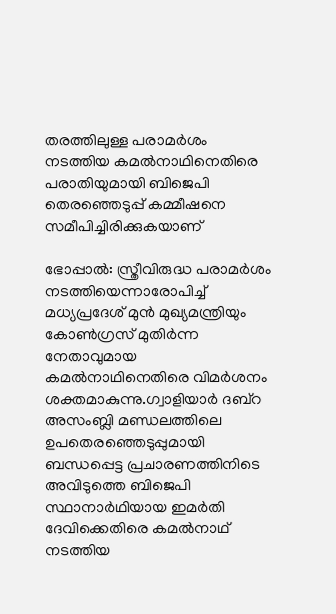തരത്തിലുള്ള പരാമർശം നടത്തിയ കമൽനാഥിനെതിരെ പരാതിയുമായി ബിജെപി തെരഞ്ഞെടുപ്പ് കമ്മീഷനെ സമീപിച്ചിരിക്കുകയാണ്

ഭോപ്പാൽ: സ്ത്രീവിരുദ്ധ പരാമർശം നടത്തിയെന്നാരോപിച്ച് മധ്യപ്രദേശ് മുൻ മുഖ്യമന്ത്രിയും കോണ്‍ഗ്രസ് മുതിർന്ന നേതാവുമായ കമൽനാഥിനെതിരെ വിമർശനം ശക്തമാകുന്നു.ഗ്വാളിയാർ ദബ്റ അസംബ്ലി മണ്ഡലത്തിലെ ഉപതെരഞ്ഞെടുപ്പുമായി ബന്ധപ്പെട്ട പ്രചാരണത്തിനിടെ അവിടുത്തെ ബിജെപി സ്ഥാനാർഥിയായ ഇമർതി ദേവിക്കെതിരെ കമൽനാഥ് നടത്തിയ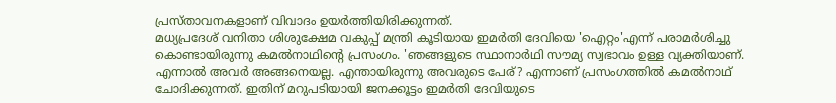പ്രസ്താവനകളാണ് വിവാദം ഉയർത്തിയിരിക്കുന്നത്.
മധ്യപ്രദേശ് വനിതാ ശിശുക്ഷേമ വകുപ്പ് മന്ത്രി കൂടിയായ ഇമർതി ദേവിയെ 'ഐറ്റം'എന്ന് പരാമർശിച്ചു കൊണ്ടായിരുന്നു കമൽനാഥിന്‍റെ പ്രസംഗം. 'ഞങ്ങളുടെ സ്ഥാനാർഥി സൗമ്യ സ്വഭാവം ഉള്ള വ്യക്തിയാണ്. എന്നാൽ അവർ അങ്ങനെയല്ല. എന്തായിരുന്നു അവരുടെ പേര്? എന്നാണ് പ്രസംഗത്തിൽ കമൽനാഥ് ചോദിക്കുന്നത്. ഇതിന് മറുപടിയായി ജനക്കൂട്ടം ഇമർതി ദേവിയുടെ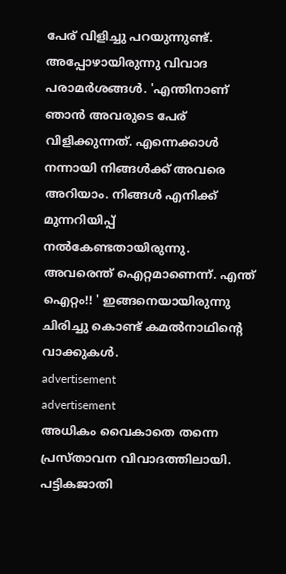പേര് വിളിച്ചു പറയുന്നുണ്ട്. അപ്പോഴായിരുന്നു വിവാദ പരാമർശങ്ങൾ. 'എന്തിനാണ് ഞാൻ അവരുടെ പേര് വിളിക്കുന്നത്. എന്നെക്കാൾ നന്നായി നിങ്ങൾക്ക് അവരെ അറിയാം. നിങ്ങൾ എനിക്ക് മുന്നറിയിപ്പ് നല്‍കേണ്ടതായിരുന്നു. അവരെന്ത് ഐറ്റമാണെന്ന്. എന്ത് ഐറ്റം!! ' ഇങ്ങനെയായിരുന്നു ചിരിച്ചു കൊണ്ട് കമൽനാഥിന്‍റെ വാക്കുകൾ.
advertisement
advertisement
അധികം വൈകാതെ തന്നെ പ്രസ്താവന വിവാദത്തിലായി. പട്ടികജാതി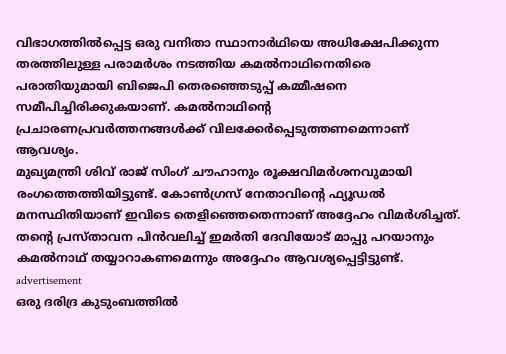വിഭാഗത്തിൽപ്പെട്ട ഒരു വനിതാ സ്ഥാനാര്‍ഥിയെ അധിക്ഷേപിക്കുന്ന തരത്തിലുള്ള പരാമർശം നടത്തിയ കമൽനാഥിനെതിരെ പരാതിയുമായി ബിജെപി തെരഞ്ഞെടുപ്പ് കമ്മീഷനെ സമീപിച്ചിരിക്കുകയാണ്. കമൽനാഥിന്‍റെ പ്രചാരണപ്രവർത്തനങ്ങൾക്ക് വിലക്കേര്‍പ്പെടുത്തണമെന്നാണ് ആവശ്യം.
മുഖ്യമന്ത്രി ശിവ് രാജ് സിംഗ് ചൗഹാനും രൂക്ഷവിമർശനവുമായി രംഗത്തെത്തിയിട്ടുണ്ട്. കോണ്‍ഗ്രസ് നേതാവിന്‍റെ ഫ്യൂഡൽ മനസ്ഥിതിയാണ് ഇവിടെ തെളിഞ്ഞെതെന്നാണ് അദ്ദേഹം വിമർശിച്ചത്. തന്‍റെ പ്രസ്താവന പിന്‍വലിച്ച് ഇമർതി ദേവിയോട് മാപ്പു പറയാനും കമൽനാഥ് തയ്യാറാകണമെന്നും അദ്ദേഹം ആവശ്യപ്പെട്ടിട്ടുണ്ട്.
advertisement
ഒരു ദരിദ്ര കുടുംബത്തില്‍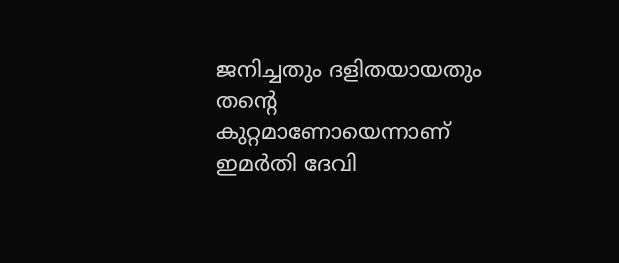ജനിച്ചതും ദളിതയായതും തന്റെ കുറ്റമാണോയെന്നാണ് ഇമര്‍തി ദേവി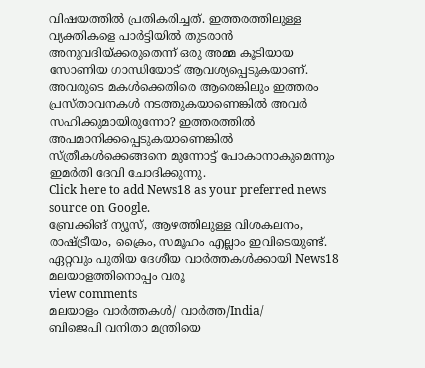വിഷയത്തിൽ പ്രതികരിച്ചത്. ഇത്തരത്തിലുള്ള വ്യക്തികളെ പാര്‍ട്ടിയില്‍ തുടരാന്‍ അനുവദിയ്ക്കരുതെന്ന് ഒരു അമ്മ കൂടിയായ സോണിയ ഗാന്ധിയോട് ആവശ്യപ്പെടുകയാണ്. അവരുടെ മകൾക്കെതിരെ ആരെങ്കിലും ഇത്തരം പ്രസ്താവനകൾ നടത്തുകയാണെങ്കിൽ അവർ സഹിക്കുമായിരുന്നോ? ഇത്തരത്തില്‍ അപമാനിക്കപ്പെടുകയാണെങ്കില്‍ സ്ത്രീകള്‍ക്കെങ്ങനെ മുന്നോട്ട് പോകാനാകുമെന്നും ഇമര്‍തി ദേവി ചോദിക്കുന്നു.
Click here to add News18 as your preferred news source on Google.
ബ്രേക്കിങ് ന്യൂസ്, ആഴത്തിലുള്ള വിശകലനം, രാഷ്ട്രീയം, ക്രൈം, സമൂഹം എല്ലാം ഇവിടെയുണ്ട്. ഏറ്റവും പുതിയ ദേശീയ വാർത്തകൾക്കായി News18 മലയാളത്തിനൊപ്പം വരൂ
view comments
മലയാളം വാർത്തകൾ/ വാർത്ത/India/
ബിജെപി വനിതാ മന്ത്രിയെ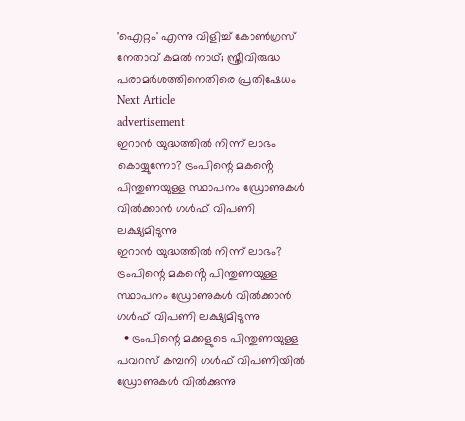'ഐറ്റം' എന്നു വിളിച്ച് കോൺഗ്രസ് നേതാവ് കമൽ നാഥ്; സ്ത്രീവിരുദ്ധ പരാമർശത്തിനെതിരെ പ്രതിഷേധം
Next Article
advertisement
ഇറാൻ യുദ്ധത്തിൽ നിന്ന് ലാഭം കൊയ്യുന്നോ? ട്രംപിന്റെ മകൻ്റെ പിന്തുണയുള്ള സ്ഥാപനം ഡ്രോണുകൾ വിൽക്കാൻ ഗൾഫ് വിപണി ലക്ഷ്യമിടുന്നു
ഇറാൻ യുദ്ധത്തിൽ നിന്ന് ലാഭം? ട്രംപിന്റെ മകൻ്റെ പിന്തുണയുള്ള സ്ഥാപനം ഡ്രോണുകൾ വിൽക്കാൻ ഗൾഫ് വിപണി ലക്ഷ്യമിടുന്നു
  • ട്രംപിന്റെ മക്കളുടെ പിന്തുണയുള്ള പവറസ് കമ്പനി ഗൾഫ് വിപണിയിൽ ഡ്രോണുകൾ വിൽക്കുന്നു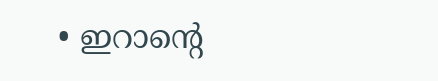• ഇറാന്റെ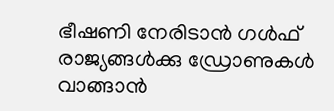ഭീഷണി നേരിടാൻ ഗൾഫ് രാജ്യങ്ങൾക്കു ഡ്രോണുകൾ വാങ്ങാൻ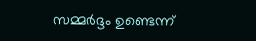സമ്മർദ്ദം ഉണ്ടെന്ന്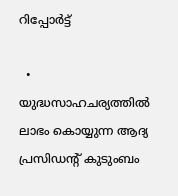റിപ്പോർട്ട്

  • യുദ്ധസാഹചര്യത്തിൽ ലാഭം കൊയ്യുന്ന ആദ്യ പ്രസിഡന്റ് കുടുംബം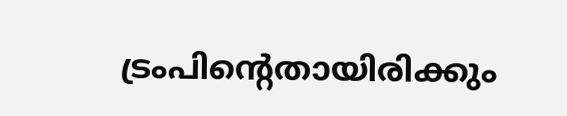ട്രംപിന്റെതായിരിക്കും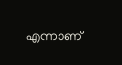എന്നാണ്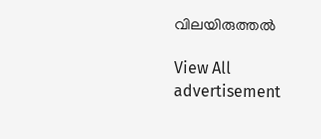വിലയിരുത്തൽ

View All
advertisement